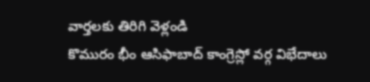వార్తలకు తిరిగి వెళ్లండి
కొమురం భీం ఆసిఫాబాద్ కాంగ్రెస్లో వర్గ విభేదాలు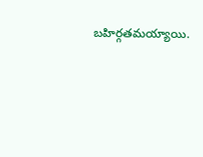బహిర్గతమయ్యాయి.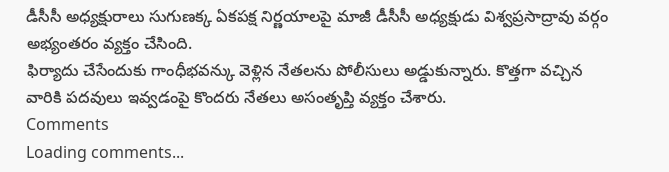డీసీసీ అధ్యక్షురాలు సుగుణక్క ఏకపక్ష నిర్ణయాలపై మాజీ డీసీసీ అధ్యక్షుడు విశ్వప్రసాద్రావు వర్గం అభ్యంతరం వ్యక్తం చేసింది.
ఫిర్యాదు చేసేందుకు గాంధీభవన్కు వెళ్లిన నేతలను పోలీసులు అడ్డుకున్నారు. కొత్తగా వచ్చిన వారికి పదవులు ఇవ్వడంపై కొందరు నేతలు అసంతృప్తి వ్యక్తం చేశారు.
Comments
Loading comments...